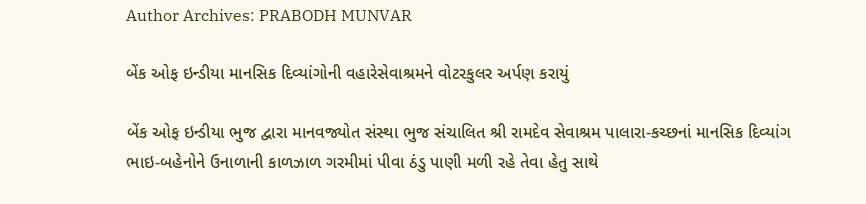Author Archives: PRABODH MUNVAR

બેંક ઓફ ઇન્ડીયા માનસિક દિવ્યાંગોની વહારેસેવાશ્રમને વોટરકુલર અર્પણ કરાયું

બેંક ઓફ ઇન્ડીયા ભુજ દ્વારા માનવજ્યોત સંસ્થા ભુજ સંચાલિત શ્રી રામદેવ સેવાશ્રમ પાલારા-કચ્છનાં માનસિક દિવ્યાંગ ભાઇ-બહેનોને ઉનાળાની કાળઝાળ ગરમીમાં પીવા ઠંડુ પાણી મળી રહે તેવા હેતુ સાથે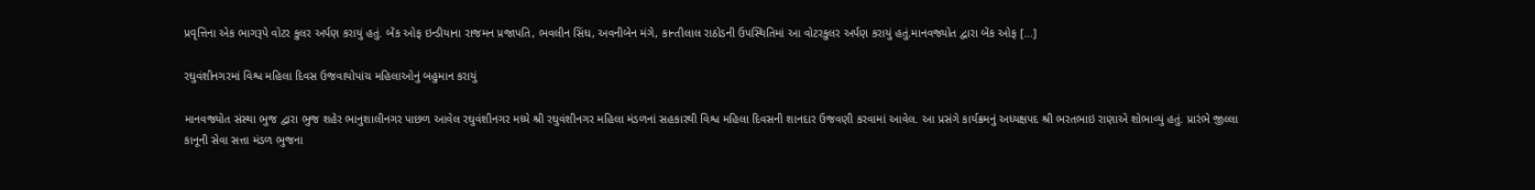પ્રવૃત્તિના એક ભાગરૂપે વોટર કુલર અર્પણ કરાયું હતું. બેંક ઓફ ઇન્ડીયાના રાજમન પ્રજાપતિ, ભવલીન સિંઘ, અવનીબેન મંગે, કાન્તીલાલ રાઠોડની ઉપસ્થિતિમાં આ વોટરકુલર અર્પણ કરાયું હતું.માનવજ્યોત દ્વારા બેંક ઓફ […]

રઘુવંશીનગરમાં વિશ્વ મહિલા દિવસ ઉજવાયોપાંચ મહિલાઓનું બહુમાન કરાયું

માનવજ્યોત સંસ્થા ભુજ દ્વારા ભુજ શહેર ભાનુશાલીનગર પાછળ આવેલ રઘુવંશીનગર મધ્યે શ્રી રઘુવંશીનગર મહિલા મંડળનાં સહકારથી વિશ્વ મહિલા દિવસની શાનદાર ઉજવણી કરવામાં આવેલ. આ પ્રસંગે કાર્યક્રમનું અધ્યક્ષપદ શ્રી ભરતભાઇ રાણાએ શોભાવ્યું હતું. પ્રારંભે જીલ્લા કાનૂની સેવા સત્તા મંડળ ભુજના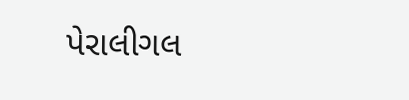પેરાલીગલ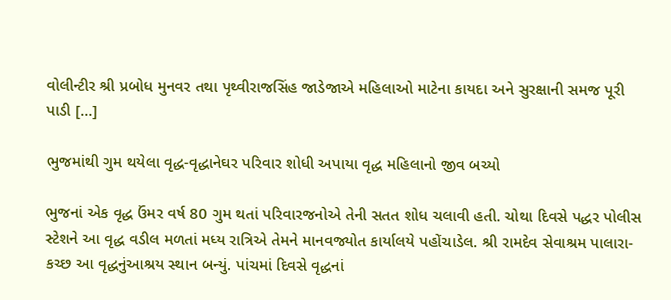વોલીન્ટીર શ્રી પ્રબોધ મુનવર તથા પૃથ્વીરાજસિંહ જાડેજાએ મહિલાઓ માટેના કાયદા અને સુરક્ષાની સમજ પૂરી પાડી […]

ભુજમાંથી ગુમ થયેલા વૃદ્ધ-વૃદ્ધાનેઘર પરિવાર શોધી અપાયા વૃદ્ધ મહિલાનો જીવ બચ્યો

ભુજનાં એક વૃદ્ધ ઉંમર વર્ષ 80 ગુમ થતાં પરિવારજનોએ તેની સતત શોધ ચલાવી હતી. ચોથા દિવસે પદ્ધર પોલીસ સ્ટેશને આ વૃદ્ધ વડીલ મળતાં મધ્ય રાત્રિએ તેમને માનવજ્યોત કાર્યાલયે પહોંચાડેલ. શ્રી રામદેવ સેવાશ્રમ પાલારા-કચ્છ આ વૃદ્ધનુંઆશ્રય સ્થાન બન્યું. પાંચમાં દિવસે વૃદ્ધનાં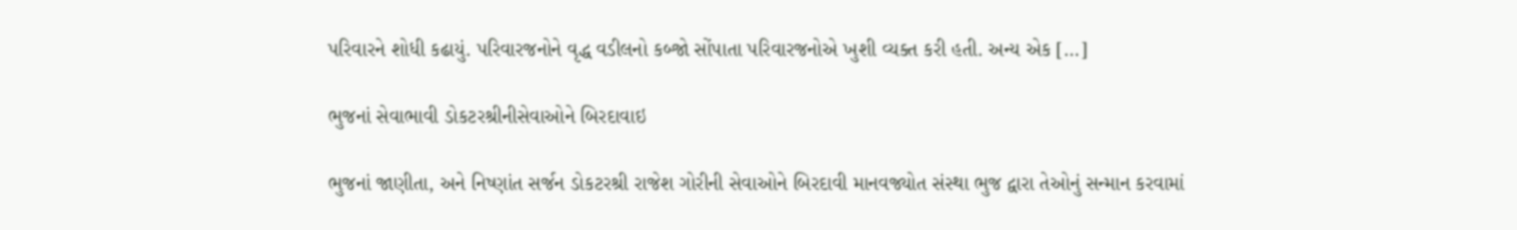પરિવારને શોધી કઢાયું. પરિવારજનોને વૃદ્ધ વડીલનો કબ્જો સોંપાતા પરિવારજનોએ ખુશી વ્યક્ત કરી હતી. અન્ય એક […]

ભુજનાં સેવાભાવી ડોકટરશ્રીનીસેવાઓને બિરદાવાઇ

ભુજનાં જાણીતા, અને નિષ્ણાંત સર્જન ડોકટરશ્રી રાજેશ ગોરીની સેવાઓને બિરદાવી માનવજ્યોત સંસ્થા ભુજ દ્વારા તેઓનું સન્માન કરવામાં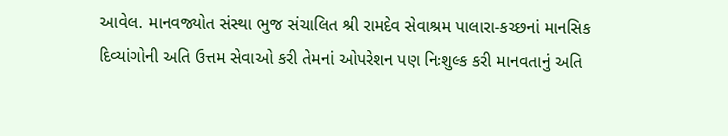આવેલ. માનવજ્યોત સંસ્થા ભુજ સંચાલિત શ્રી રામદેવ સેવાશ્રમ પાલારા-કચ્છનાં માનસિક દિવ્યાંગોની અતિ ઉત્તમ સેવાઓ કરી તેમનાં ઓપરેશન પણ નિઃશુલ્ક કરી માનવતાનું અતિ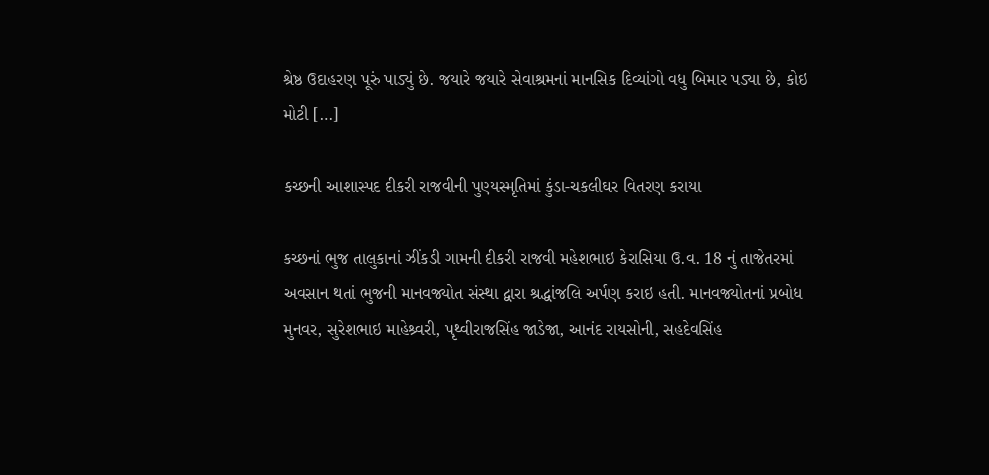શ્રેષ્ઠ ઉદાહરણ પૂરું પાડ્યું છે. જયારે જયારે સેવાશ્રમનાં માનસિક દિવ્યાંગો વધુ બિમાર પડ્યા છે, કોઇ મોટી […]

કચ્છની આશાસ્પદ દીકરી રાજવીની પુણ્યસ્મૃતિમાં કુંડા-ચકલીઘર વિતરણ કરાયા

કચ્છનાં ભુજ તાલુકાનાં ઝીંકડી ગામની દીકરી રાજવી મહેશભાઇ કેરાસિયા ઉ.વ. 18 નું તાજેતરમાં અવસાન થતાં ભુજની માનવજ્યોત સંસ્થા દ્વારા શ્રદ્ધાંજલિ અર્પણ કરાઇ હતી. માનવજ્યોતનાં પ્રબોધ મુનવર, સુરેશભાઇ માહેશ્ર્વરી, પૃથ્વીરાજસિંહ જાડેજા, આનંદ રાયસોની, સહદેવસિંહ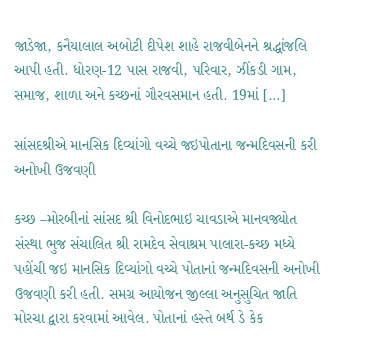જાડેજા, કનૈયાલાલ અબોટી દીપેશ શાહે રાજવીબેનને શ્રદ્ધાંજલિ આપી હતી. ધોરણ-12 પાસ રાજવી, પરિવાર, ઝીંકડી ગામ, સમાજ, શાળા અને કચ્છનાં ગૌરવસમાન હતી. 19માં […]

સાંસદશ્રીએ માનસિક દિવ્યાંગો વચ્ચે જઇપોતાના જન્મદિવસની કરી અનોખી ઉજવણી

કચ્છ –મોરબીનાં સાંસદ શ્રી વિનોદભાઇ ચાવડાએ માનવજ્યોત સંસ્થા ભુજ સંચાલિત શ્રી રામદેવ સેવાશ્રમ પાલારા-કચ્છ મધ્યે પહોંચી જઇ માનસિક દિવ્યાંગો વચ્ચે પોતાનાં જન્મદિવસની અનોખી ઉજવણી કરી હતી. સમગ્ર આયોજન જીલ્લા અનુસુચિત જાતિ મોરચા દ્વારા કરવામાં આવેલ. પોતાનાં હસ્તે બર્થ ડે કેક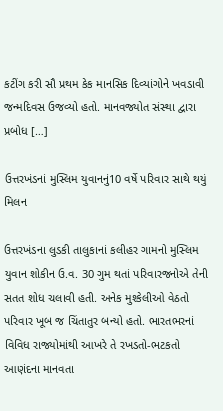કટીંગ કરી સૌ પ્રથમ કેક માનસિક દિવ્યાંગોને ખવડાવી જન્મદિવસ ઉજવ્યો હતો. માનવજ્યોત સંસ્થા દ્વારા પ્રબોધ […]

ઉત્તરખંડનાં મુસ્લિમ યુવાનનું10 વર્ષે પરિવાર સાથે થયું મિલન

ઉત્તરખંડના લુડકી તાલુકાનાં કલીહર ગામનો મુસ્લિમ યુવાન શોકીન ઉ.વ. 30 ગુમ થતાં પરિવારજનોએ તેની સતત શોધ ચલાવી હતી. અનેક મુશ્કેલીઓ વેઠતો પરિવાર ખૂબ જ ચિંતાતુર બન્યો હતો. ભારતભરનાં વિવિધ રાજ્યોમાંથી આખરે તે રખડતો-ભટકતો આણંદના માનવતા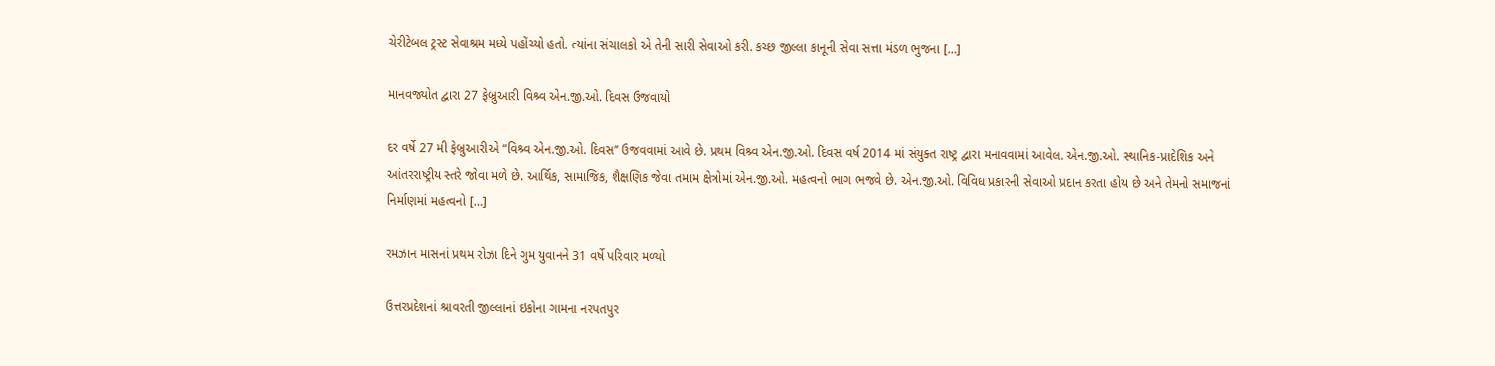ચેરીટેબલ ટ્રસ્ટ સેવાશ્રમ મધ્યે પહોંચ્યો હતો. ત્યાંના સંચાલકો એ તેની સારી સેવાઓ કરી. કચ્છ જીલ્લા કાનૂની સેવા સત્તા મંડળ ભુજના […]

માનવજ્યોત દ્વારા 27 ફેબ્રુઆરી વિશ્ર્વ એન.જી.ઓ. દિવસ ઉજવાયો

દર વર્ષે 27 મી ફેબ્રુઆરીએ “વિશ્ર્વ એન.જી.ઓ. દિવસ’’ ઉજવવામાં આવે છે. પ્રથમ વિશ્ર્વ એન.જી.ઓ. દિવસ વર્ષ 2014 માં સંયુક્ત રાષ્ટ્ર દ્વારા મનાવવામાં આવેલ. એન.જી.ઓ. સ્થાનિક-પ્રાદેશિક અને આંતરરાષ્ટ્રીય સ્તરે જોવા મળે છે. આર્થિક, સામાજિક, શૈક્ષણિક જેવા તમામ ક્ષેત્રોમાં એન.જી.ઓ. મહત્વનો ભાગ ભજવે છે. એન.જી.ઓ. વિવિધ પ્રકારની સેવાઓ પ્રદાન કરતા હોય છે અને તેમનો સમાજનાં નિર્માણમાં મહત્વનો […]

રમઝાન માસનાં પ્રથમ રોઝા દિને ગુમ યુવાનને 31 વર્ષે પરિવાર મળ્યો

ઉત્તરપ્રદેશનાં શ્રાવરતી જીલ્લાનાં ઇકોના ગામના નરપતપુર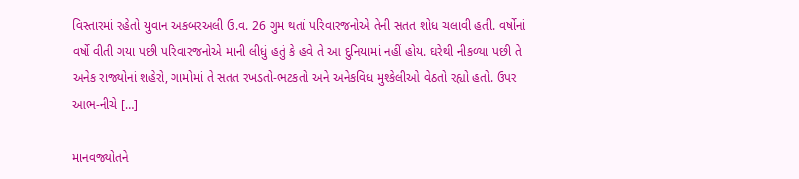વિસ્તારમાં રહેતો યુવાન અકબરઅલી ઉ.વ. 26 ગુમ થતાં પરિવારજનોએ તેની સતત શોધ ચલાવી હતી. વર્ષોનાં વર્ષો વીતી ગયા પછી પરિવારજનોએ માની લીધું હતું કે હવે તે આ દુનિયામાં નહીં હોય. ઘરેથી નીકળ્યા પછી તે અનેક રાજ્યોનાં શહેરો, ગામોમાં તે સતત રખડતો-ભટકતો અને અનેકવિધ મુશ્કેલીઓ વેઠતો રહ્યો હતો. ઉપર આભ-નીચે […]

માનવજ્યોતને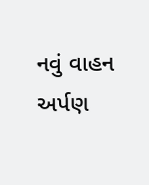નવું વાહન અર્પણ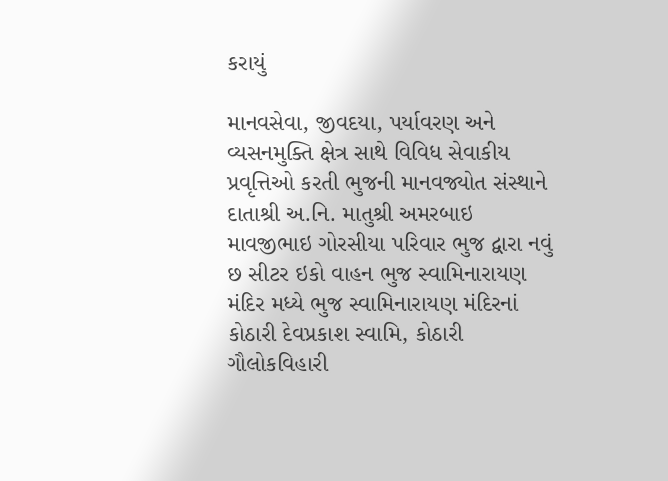કરાયું

માનવસેવા, જીવદયા, પર્યાવરણ અને વ્યસનમુક્તિ ક્ષેત્ર સાથે વિવિધ સેવાકીય પ્રવૃત્તિઓ કરતી ભુજની માનવજ્યોત સંસ્થાને દાતાશ્રી અ.નિ. માતુશ્રી અમરબાઇ માવજીભાઇ ગોરસીયા પરિવાર ભુજ દ્વારા નવું છ સીટર ઇકો વાહન ભુજ સ્વામિનારાયણ મંદિર મધ્યે ભુજ સ્વામિનારાયણ મંદિરનાં કોઠારી દેવપ્રકાશ સ્વામિ, કોઠારી ગૌલોકવિહારી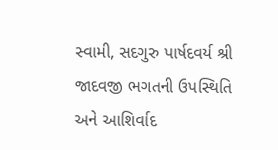સ્વામી, સદગુરુ પાર્ષદવર્ય શ્રી જાદવજી ભગતની ઉપસ્થિતિ અને આશિર્વાદ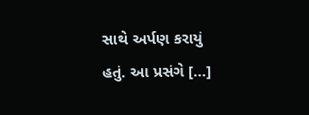સાથે અર્પણ કરાયું હતું. આ પ્રસંગે […]